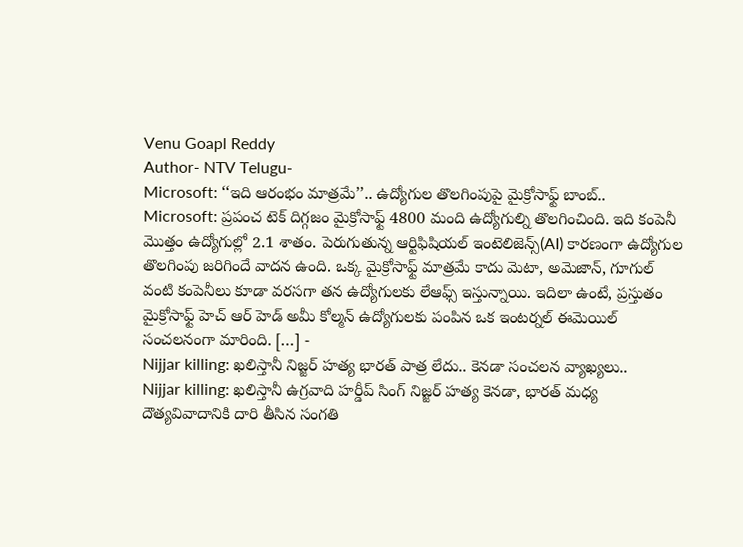Venu Goapl Reddy
Author- NTV Telugu-
Microsoft: ‘‘ఇది ఆరంభం మాత్రమే’’.. ఉద్యోగుల తొలగింపుపై మైక్రోసాఫ్ట్ బాంబ్..
Microsoft: ప్రపంచ టెక్ దిగ్గజం మైక్రోసాఫ్ట్ 4800 మంది ఉద్యోగుల్ని తొలగించింది. ఇది కంపెనీ మొత్తం ఉద్యోగుల్లో 2.1 శాతం. పెరుగుతున్న ఆర్టిఫిషియల్ ఇంటెలిజెన్స్(AI) కారణంగా ఉద్యోగుల తొలగింపు జరిగిందే వాదన ఉంది. ఒక్క మైక్రోసాఫ్ట్ మాత్రమే కాదు మెటా, అమెజాన్, గూగుల్ వంటి కంపెనీలు కూడా వరసగా తన ఉద్యోగులకు లేఆఫ్స్ ఇస్తున్నాయి. ఇదిలా ఉంటే, ప్రస్తుతం మైక్రోసాఫ్ట్ హెచ్ ఆర్ హెడ్ అమీ కోల్మన్ ఉద్యోగులకు పంపిన ఒక ఇంటర్నల్ ఈమెయిల్ సంచలనంగా మారింది. […] -
Nijjar killing: ఖలిస్తానీ నిజ్జర్ హత్య భారత్ పాత్ర లేదు.. కెనడా సంచలన వ్యాఖ్యలు..
Nijjar killing: ఖలిస్తానీ ఉగ్రవాది హర్డీప్ సింగ్ నిజ్జర్ హత్య కెనడా, భారత్ మధ్య దౌత్యవివాదానికి దారి తీసిన సంగతి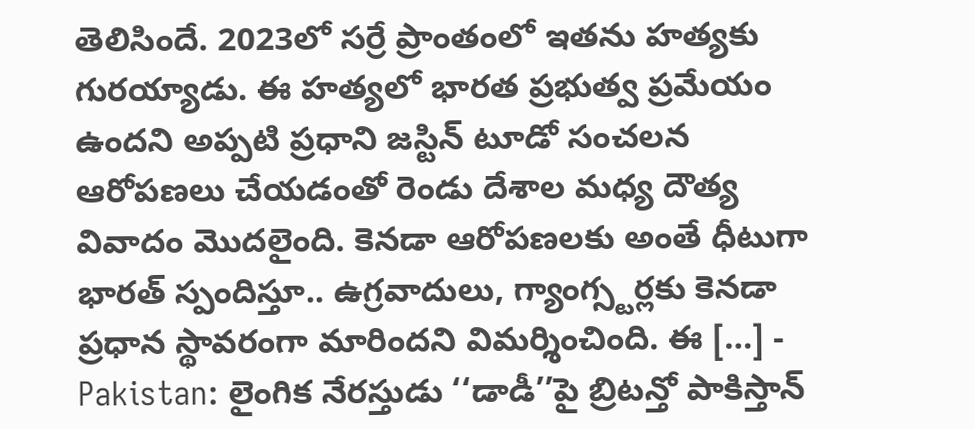తెలిసిందే. 2023లో సర్రే ప్రాంతంలో ఇతను హత్యకు గురయ్యాడు. ఈ హత్యలో భారత ప్రభుత్వ ప్రమేయం ఉందని అప్పటి ప్రధాని జస్టిన్ టూడో సంచలన ఆరోపణలు చేయడంతో రెండు దేశాల మధ్య దౌత్య వివాదం మొదలైంది. కెనడా ఆరోపణలకు అంతే ధీటుగా భారత్ స్పందిస్తూ.. ఉగ్రవాదులు, గ్యాంగ్స్టర్లకు కెనడా ప్రధాన స్థావరంగా మారిందని విమర్శించింది. ఈ […] -
Pakistan: లైంగిక నేరస్తుడు ‘‘డాడీ’’పై బ్రిటన్తో పాకిస్తాన్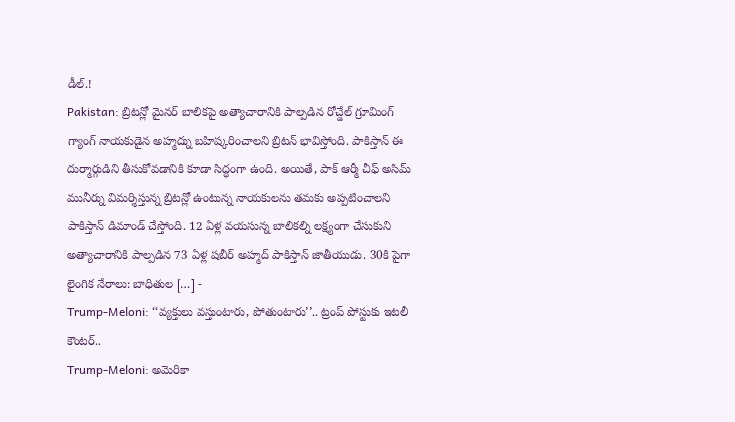డీల్.!
Pakistan: బ్రిటన్లో మైనర్ బాలికపై అత్యాచారానికి పాల్పడిన రోచ్డేల్ గ్రూమింగ్ గ్యాంగ్ నాయకుడైన అహ్మద్ను బహిష్కరించాలని బ్రిటన్ భావిస్తోంది. పాకిస్తాన్ ఈ దుర్మార్గుడిని తీసుకోవడానికి కూడా సిద్ధంగా ఉంది. అయితే, పాక్ ఆర్మీ చీఫ్ అసిమ్ మునీర్ను విమర్శిస్తున్న బ్రిటన్లో ఉంటున్న నాయకులను తమకు అప్పటించాలని పాకిస్తాన్ డిమాండ్ చేస్తోంది. 12 ఏళ్ల వయసున్న బాలికల్ని లక్ష్యంగా చేసుకుని అత్యాచారానికి పాల్పడిన 73 ఏళ్ల షబీర్ అహ్మద్ పాకిస్తాన్ జాతీయుడు. 30కి పైగా లైంగిక నేరాలు: బాధితుల […] -
Trump-Meloni: ‘‘వ్యక్తులు వస్తుంటారు, పోతుంటారు’’.. ట్రంప్ పోస్టుకు ఇటలీ కౌంటర్..
Trump-Meloni: అమెరికా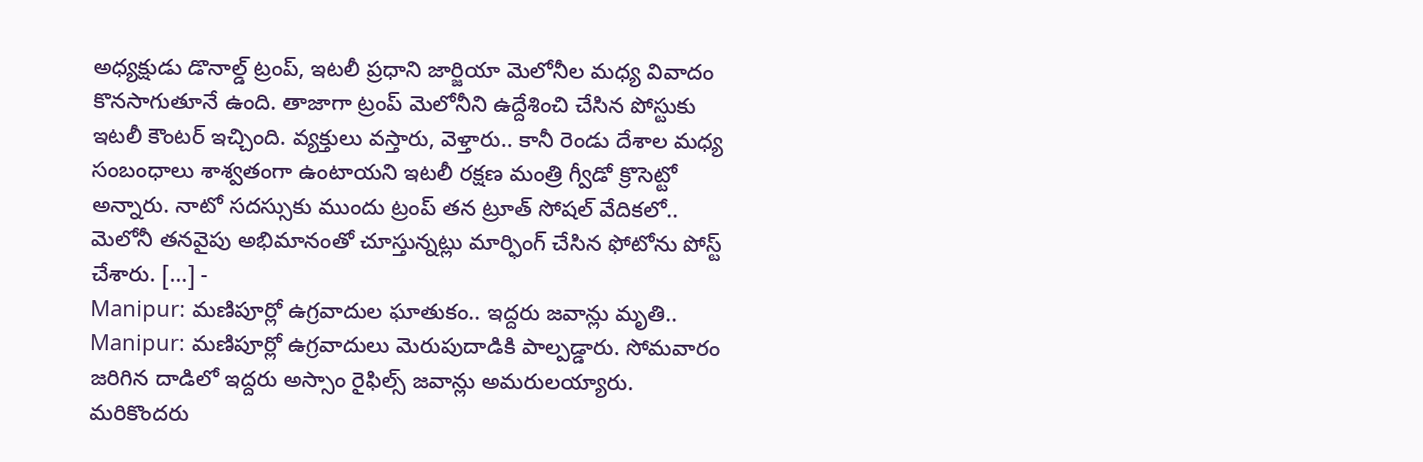అధ్యక్షుడు డొనాల్డ్ ట్రంప్, ఇటలీ ప్రధాని జార్జియా మెలోనీల మధ్య వివాదం కొనసాగుతూనే ఉంది. తాజాగా ట్రంప్ మెలోనీని ఉద్దేశించి చేసిన పోస్టుకు ఇటలీ కౌంటర్ ఇచ్చింది. వ్యక్తులు వస్తారు, వెళ్తారు.. కానీ రెండు దేశాల మధ్య సంబంధాలు శాశ్వతంగా ఉంటాయని ఇటలీ రక్షణ మంత్రి గ్వీడో క్రొసెట్టో అన్నారు. నాటో సదస్సుకు ముందు ట్రంప్ తన ట్రూత్ సోషల్ వేదికలో.. మెలోనీ తనవైపు అభిమానంతో చూస్తున్నట్లు మార్ఫింగ్ చేసిన ఫోటోను పోస్ట్ చేశారు. […] -
Manipur: మణిపూర్లో ఉగ్రవాదుల ఘాతుకం.. ఇద్దరు జవాన్లు మృతి..
Manipur: మణిపూర్లో ఉగ్రవాదులు మెరుపుదాడికి పాల్పడ్డారు. సోమవారం జరిగిన దాడిలో ఇద్దరు అస్సాం రైఫిల్స్ జవాన్లు అమరులయ్యారు. మరికొందరు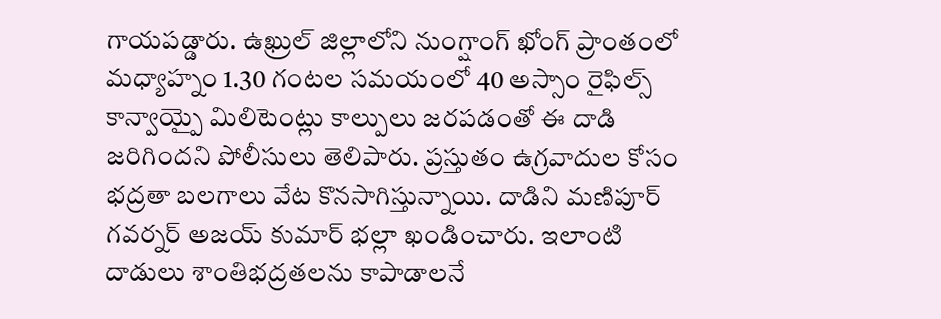గాయపడ్డారు. ఉఖ్రుల్ జిల్లాలోని నుంగ్షాంగ్ ఖోంగ్ ప్రాంతంలో మధ్యాహ్నం 1.30 గంటల సమయంలో 40 అస్సాం రైఫిల్స్ కాన్వాయ్పై మిలిటెంట్లు కాల్పులు జరపడంతో ఈ దాడి జరిగిందని పోలీసులు తెలిపారు. ప్రస్తుతం ఉగ్రవాదుల కోసం భద్రతా బలగాలు వేట కొనసాగిస్తున్నాయి. దాడిని మణిపూర్ గవర్నర్ అజయ్ కుమార్ భల్లా ఖండించారు. ఇలాంటి దాడులు శాంతిభద్రతలను కాపాడాలనే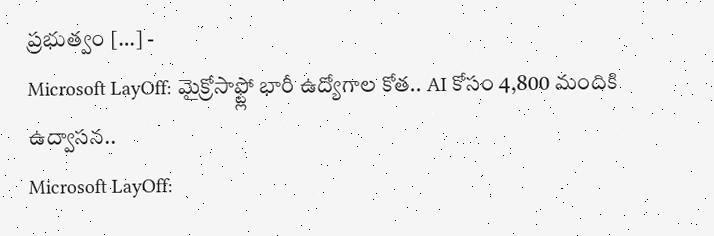ప్రభుత్వం […] -
Microsoft LayOff: మైక్రోసాఫ్ట్లో భారీ ఉద్యోగాల కోత.. AI కోసం 4,800 మందికి ఉద్వాసన..
Microsoft LayOff: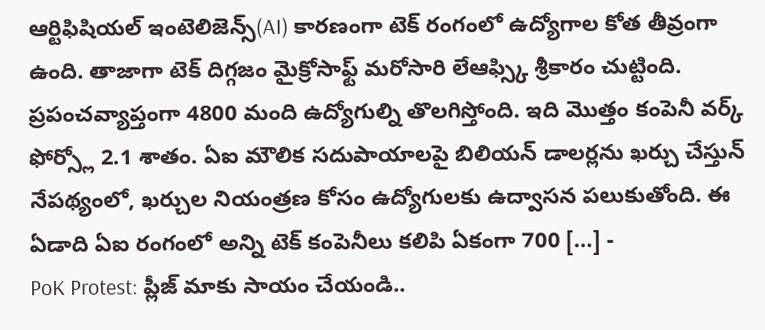ఆర్టిఫిషియల్ ఇంటెలిజెన్స్(AI) కారణంగా టెక్ రంగంలో ఉద్యోగాల కోత తీవ్రంగా ఉంది. తాజాగా టెక్ దిగ్గజం మైక్రోసాఫ్ట్ మరోసారి లేఆఫ్స్కి శ్రీకారం చుట్టింది. ప్రపంచవ్యాప్తంగా 4800 మంది ఉద్యోగుల్ని తొలగిస్తోంది. ఇది మొత్తం కంపెనీ వర్క్ ఫోర్స్లో 2.1 శాతం. ఏఐ మౌలిక సదుపాయాలపై బిలియన్ డాలర్లను ఖర్చు చేస్తున్ నేపథ్యంలో, ఖర్చుల నియంత్రణ కోసం ఉద్యోగులకు ఉద్వాసన పలుకుతోంది. ఈ ఏడాది ఏఐ రంగంలో అన్ని టెక్ కంపెనీలు కలిపి ఏకంగా 700 […] -
PoK Protest: ప్లీజ్ మాకు సాయం చేయండి..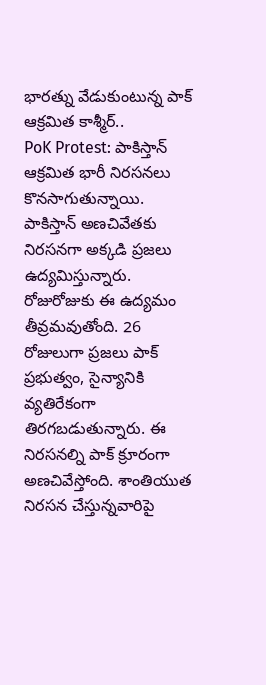భారత్ను వేడుకుంటున్న పాక్ ఆక్రమిత కాశ్మీర్..
PoK Protest: పాకిస్తాన్ ఆక్రమిత భారీ నిరసనలు కొనసాగుతున్నాయి. పాకిస్తాన్ అణచివేతకు నిరసనగా అక్కడి ప్రజలు ఉద్యమిస్తున్నారు. రోజురోజుకు ఈ ఉద్యమం తీవ్రమవుతోంది. 26 రోజులుగా ప్రజలు పాక్ ప్రభుత్వం, సైన్యానికి వ్యతిరేకంగా తిరగబడుతున్నారు. ఈ నిరసనల్ని పాక్ క్రూరంగా అణచివేస్తోంది. శాంతియుత నిరసన చేస్తున్నవారిపై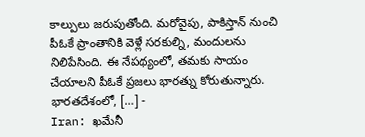కాల్పులు జరుపుతోంది. మరోవైపు, పాకిస్తాన్ నుంచి పీఓకే ప్రాంతానికి వెళ్లే సరకుల్ని, మందులను నిలిపేసింది. ఈ నేపథ్యంలో, తమకు సాయం చేయాలని పీఓకే ప్రజలు భారత్ను కోరుతున్నారు. భారతదేశంలో, […] -
Iran: ఖమేనీ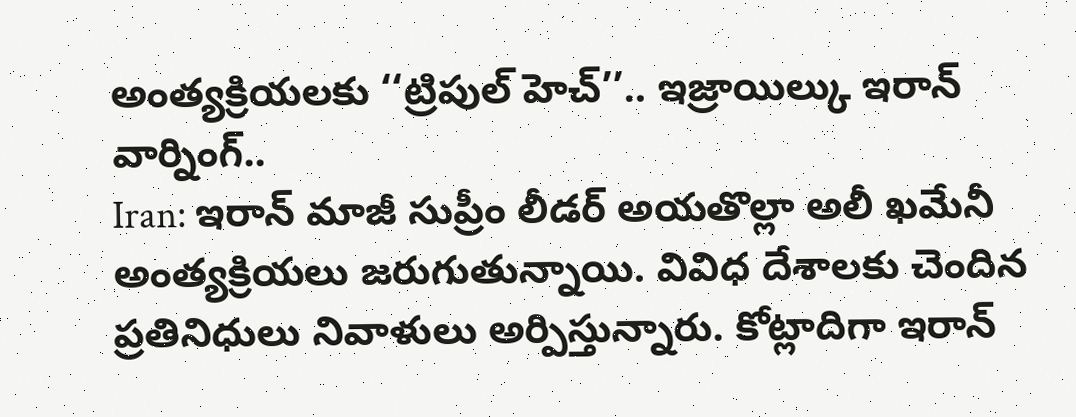అంత్యక్రియలకు ‘‘ట్రిపుల్ హెచ్’’.. ఇజ్రాయిల్కు ఇరాన్ వార్నింగ్..
Iran: ఇరాన్ మాజీ సుప్రీం లీడర్ అయతొల్లా అలీ ఖమేనీ అంత్యక్రియలు జరుగుతున్నాయి. వివిధ దేశాలకు చెందిన ప్రతినిధులు నివాళులు అర్పిస్తున్నారు. కోట్లాదిగా ఇరాన్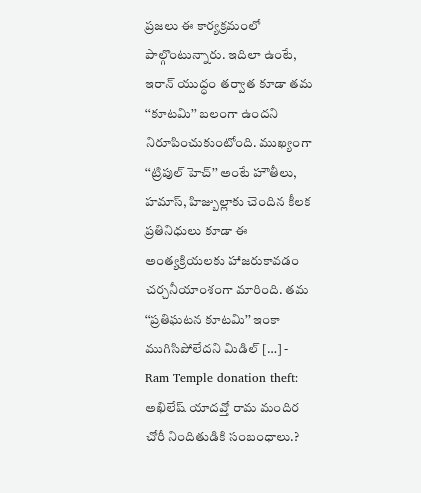ప్రజలు ఈ కార్యక్రమంలో పాల్గొంటున్నారు. ఇదిలా ఉంటే, ఇరాన్ యుద్ధం తర్వాత కూడా తమ ‘‘కూటమి’’ బలంగా ఉందని నిరూపించుకుంటోంది. ముఖ్యంగా ‘‘ట్రిపుల్ హెచ్’’ అంటే హౌతీలు, హమాస్, హిజ్బుల్లాకు చెందిన కీలక ప్రతినిధులు కూడా ఈ అంత్యక్రియలకు హాజరుకావడం చర్చనీయాంశంగా మారింది. తమ ‘‘ప్రతిఘటన కూటమి’’ ఇంకా ముగిసిపోలేదని మిడిల్ […] -
Ram Temple donation theft: అఖిలేష్ యాదవ్తో రామ మందిర చోరీ నిందితుడికి సంబంధాలు.?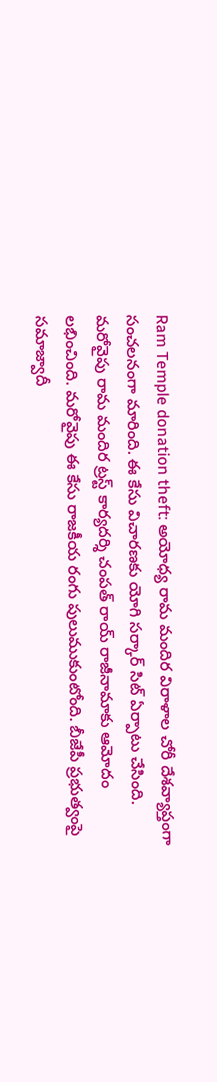Ram Temple donation theft: అయోధ్య రామ మందిర విరాళాల చోరీ దేశవ్యాప్తంగా సంచలనంగా మారింది. ఈ కేసు విచారణకు యోగి సర్కార్ సిట్ ఏర్పాటు చేసింది. మరోవైపు రామ మందిర ట్రస్ట్ కార్యదర్శి చంపత్ రాయ్ రాజీనామాకు ఆమోదం లభించింది. మరోవైపు ఈ కేసు రాజకీయ రంగు పులుముకుంటోంది. బీజేపీ ప్రభుత్వంపై సమాజ్వాదీ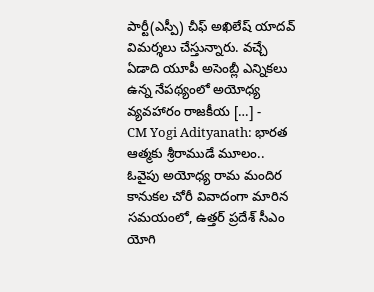పార్టీ(ఎస్పీ) చీఫ్ అఖిలేష్ యాదవ్ విమర్శలు చేస్తున్నారు. వచ్చే ఏడాది యూపీ అసెంబ్లీ ఎన్నికలు ఉన్న నేపథ్యంలో అయోధ్య వ్యవహారం రాజకీయ […] -
CM Yogi Adityanath: భారత ఆత్మకు శ్రీరాముడే మూలం..
ఓవైపు అయోధ్య రామ మందిర కానుకల చోరీ వివాదంగా మారిన సమయంలో, ఉత్తర్ ప్రదేశ్ సీఎం యోగి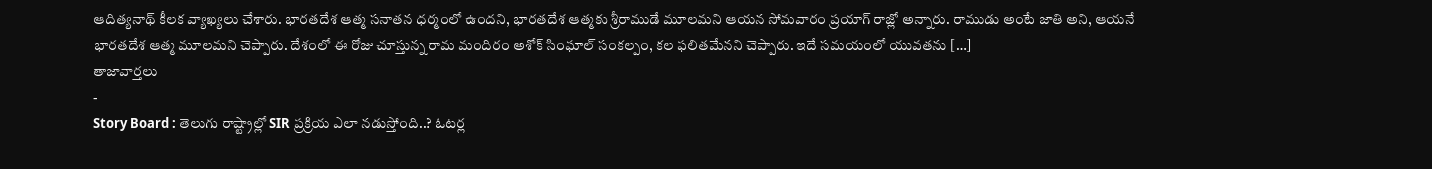ఆదిత్యనాథ్ కీలక వ్యాఖ్యలు చేశారు. భారతదేశ ఆత్మ సనాతన ధర్మంలో ఉందని, భారతదేశ ఆత్మకు శ్రీరాముడే మూలమని ఆయన సోమవారం ప్రయాగ్ రాజ్లో అన్నారు. రాముడు అంటే జాతి అని, ఆయనే భారతదేశ ఆత్మ మూలమని చెప్పారు. దేశంలో ఈ రోజు చూస్తున్న రామ మందిరం అశోక్ సింఘాల్ సంకల్పం, కల ఫలితమేనని చెప్పారు. ఇదే సమయంలో యువతను […]
తాజావార్తలు
-
Story Board : తెలుగు రాష్ట్రాల్లో SIR ప్రక్రియ ఎలా నడుస్తోంది..? ఓటర్ల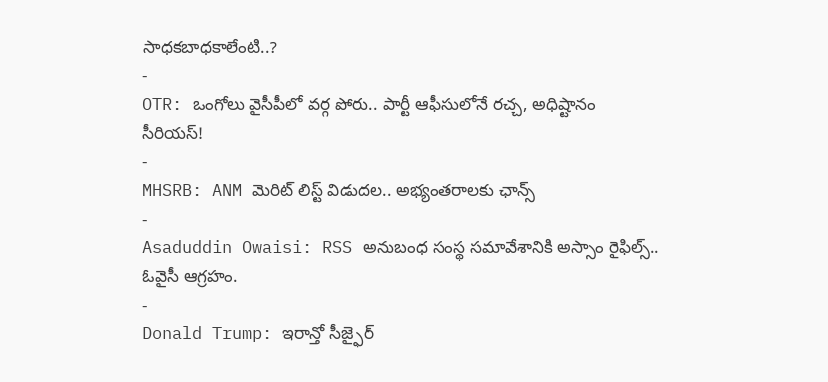సాధకబాధకాలేంటి..?
-
OTR: ఒంగోలు వైసీపీలో వర్గ పోరు.. పార్టీ ఆఫీసులోనే రచ్చ, అధిష్టానం సీరియస్!
-
MHSRB: ANM మెరిట్ లిస్ట్ విడుదల.. అభ్యంతరాలకు ఛాన్స్
-
Asaduddin Owaisi: RSS అనుబంధ సంస్థ సమావేశానికి అస్సాం రైఫిల్స్.. ఓవైసీ ఆగ్రహం.
-
Donald Trump: ఇరాన్తో సీజ్ఫైర్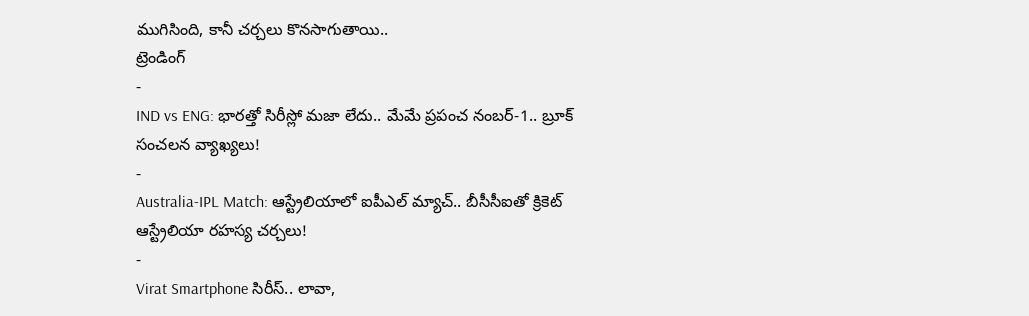ముగిసింది, కానీ చర్చలు కొనసాగుతాయి..
ట్రెండింగ్
-
IND vs ENG: భారత్తో సిరీస్లో మజా లేదు.. మేమే ప్రపంచ నంబర్-1.. బ్రూక్ సంచలన వ్యాఖ్యలు!
-
Australia-IPL Match: ఆస్ట్రేలియాలో ఐపీఎల్ మ్యాచ్.. బీసీసీఐతో క్రికెట్ ఆస్ట్రేలియా రహస్య చర్చలు!
-
Virat Smartphone సిరీస్.. లావా,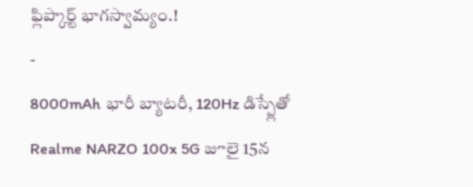ఫ్లిప్కార్ట్ భాగస్వామ్యం.!
-
8000mAh భారీ బ్యాటరీ, 120Hz డిస్ప్లేతో Realme NARZO 100x 5G జూలై 15న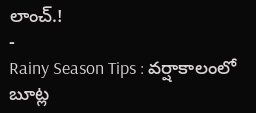లాంచ్.!
-
Rainy Season Tips : వర్షాకాలంలో బూట్ల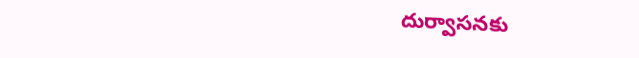దుర్వాసనకు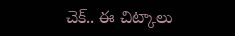చెక్.. ఈ చిట్కాలు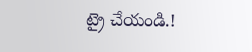ట్రై చేయండి.!